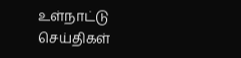உள்நாட்டு செய்திகள்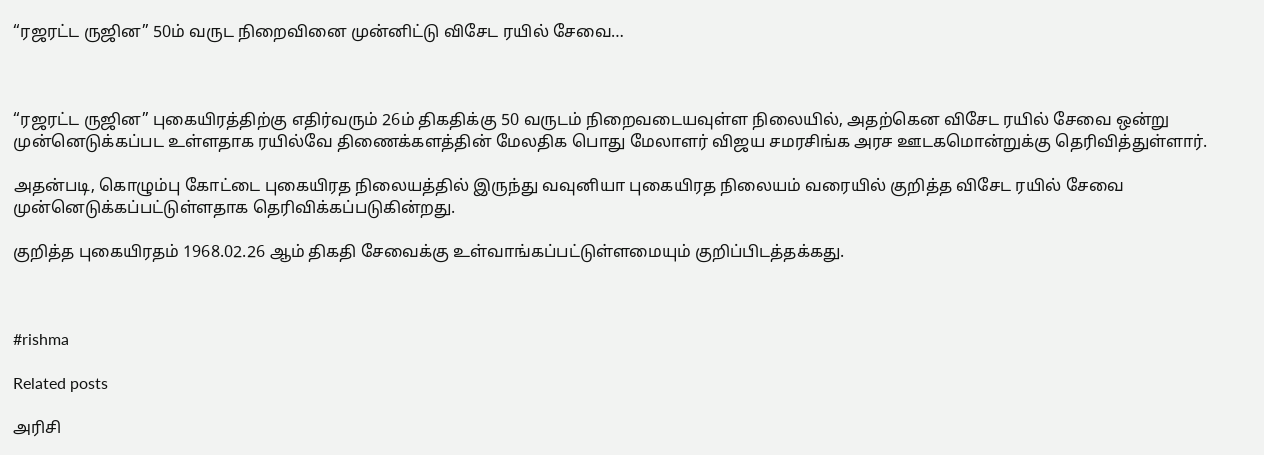“ரஜரட்ட ருஜின” 50ம் வருட நிறைவினை முன்னிட்டு விசேட ரயில் சேவை…



“ரஜரட்ட ருஜின” புகையிரத்திற்கு எதிர்வரும் 26ம் திகதிக்கு 50 வருடம் நிறைவடையவுள்ள நிலையில், அதற்கென விசேட ரயில் சேவை ஒன்று முன்னெடுக்கப்பட உள்ளதாக ரயில்வே திணைக்களத்தின் மேலதிக பொது மேலாளர் விஜய சமரசிங்க அரச ஊடகமொன்றுக்கு தெரிவித்துள்ளார்.

அதன்படி, கொழும்பு கோட்டை புகையிரத நிலையத்தில் இருந்து வவுனியா புகையிரத நிலையம் வரையில் குறித்த விசேட ரயில் சேவை முன்னெடுக்கப்பட்டுள்ளதாக தெரிவிக்கப்படுகின்றது.

குறித்த புகையிரதம் 1968.02.26 ஆம் திகதி சேவைக்கு உள்வாங்கப்பட்டுள்ளமையும் குறிப்பிடத்தக்கது.



#rishma

Related posts

அரிசி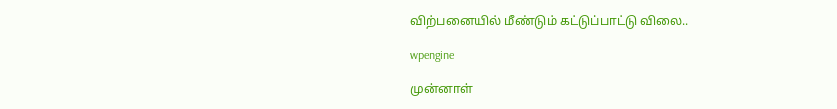விற்பனையில் மீண்டும் கட்டுப்பாட்டு விலை..

wpengine

முன்னாள்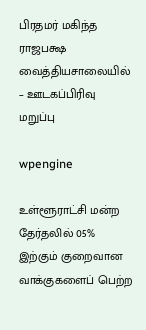பிரதமர் மகிந்த ராஜபக்ஷ வைத்தியசாலையில் – ஊடகப்பிரிவு மறுப்பு

wpengine

உள்ளூராட்சி மன்ற தேர்தலில் 05% இற்கும் குறைவான வாக்குகளைப் பெற்ற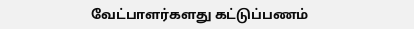வேட்பாளர்களது கட்டுப்பணம்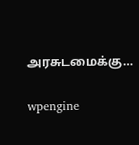அரசுடமைக்கு…

wpengine